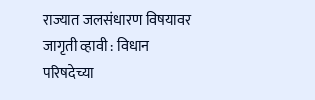राज्यात जलसंधारण विषयावर जागृती व्हावी : विधान परिषदेच्या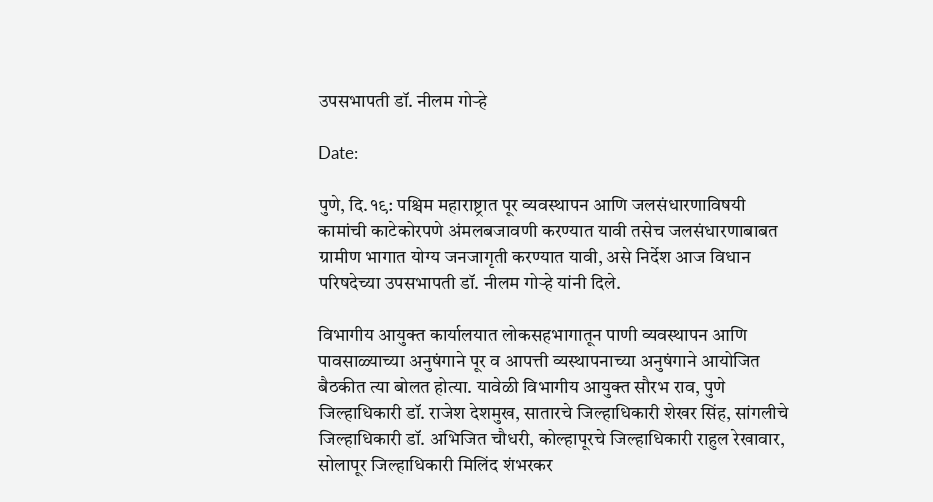उपसभापती डॉ. नीलम गोऱ्हे

Date:

पुणे, दि.१९: पश्चिम महाराष्ट्रात पूर व्यवस्थापन आणि जलसंधारणाविषयी कामांची काटेकोरपणे अंमलबजावणी करण्यात यावी तसेच जलसंधारणाबाबत ग्रामीण भागात योग्य जनजागृती करण्यात यावी, असे निर्देश आज विधान परिषदेच्या उपसभापती डॉ. नीलम गोऱ्हे यांनी दिले.

विभागीय आयुक्त कार्यालयात लोकसहभागातून पाणी व्यवस्थापन आणि पावसाळ्याच्या अनुषंगाने पूर व आपत्ती व्यस्थापनाच्या अनुषंगाने आयोजित बैठकीत त्या बोलत होत्या. यावेळी विभागीय आयुक्त सौरभ राव, पुणे जिल्हाधिकारी डॉ. राजेश देशमुख, सातारचे जिल्हाधिकारी शेखर सिंह, सांगलीचे जिल्हाधिकारी डॉ. अभिजित चौधरी, कोल्हापूरचे जिल्हाधिकारी राहुल रेखावार, सोलापूर जिल्हाधिकारी मिलिंद शंभरकर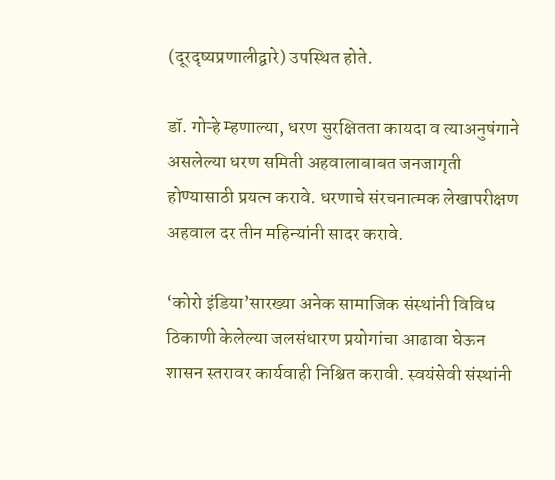(दूरदृष्यप्रणालीद्वारे) उपस्थित होते.

डॉ. गोऱ्हे म्हणाल्या, धरण सुरक्षितता कायदा व त्याअनुषंगाने असलेल्या धरण समिती अहवालाबाबत जनजागृती होण्यासाठी प्रयत्न करावे. धरणाचे संरचनात्मक लेखापरीक्षण अहवाल दर तीन महिन्यांनी सादर करावे.

‘कोरो इंडिया’सारख्या अनेक सामाजिक संस्थांनी विविध ठिकाणी केलेल्या जलसंधारण प्रयोगांचा आढावा घेऊन शासन स्तरावर कार्यवाही निश्चित करावी. स्वयंसेवी संस्थांनी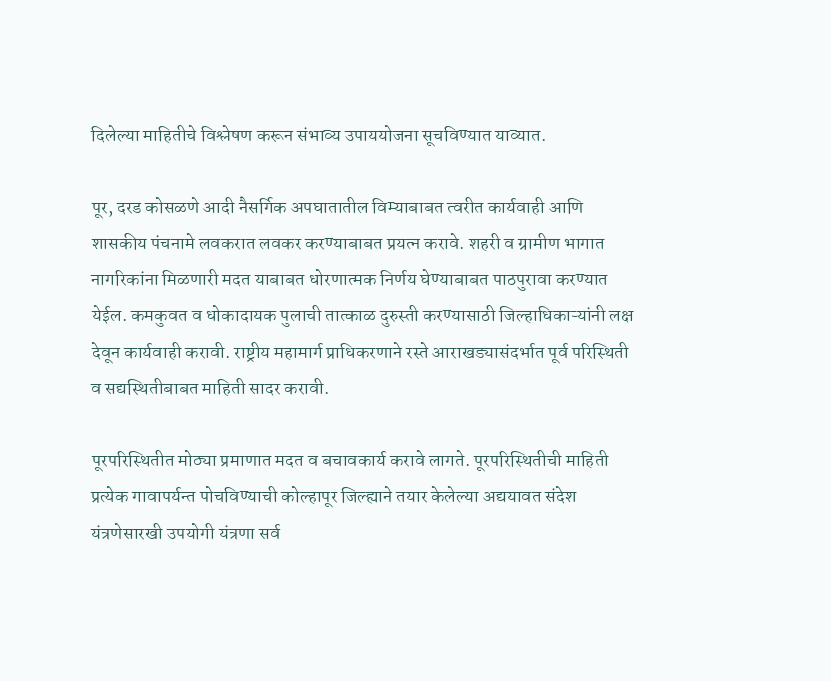दिलेल्या माहितीचे विश्लेषण करून संभाव्य उपाययोजना सूचविण्यात याव्यात.

पूर, दरड कोसळणे आदी नैसर्गिक अपघातातील विम्याबाबत त्वरीत कार्यवाही आणि शासकीय पंचनामे लवकरात लवकर करण्याबाबत प्रयत्न करावे. शहरी व ग्रामीण भागात नागरिकांना मिळणारी मदत याबाबत धोरणात्मक निर्णय घेण्याबाबत पाठपुरावा करण्यात येईल. कमकुवत व धोकादायक पुलाची तात्काळ दुरुस्ती करण्यासाठी जिल्हाधिकाऱ्यांनी लक्ष देवून कार्यवाही करावी. राष्ट्रीय महामार्ग प्राधिकरणाने रस्ते आराखड्यासंदर्भात पूर्व परिस्थिती व सद्यस्थितीबाबत माहिती सादर करावी.

पूरपरिस्थितीत मोठ्या प्रमाणात मदत व बचावकार्य करावे लागते. पूरपरिस्थितीची माहिती प्रत्येक गावापर्यन्त पोचविण्याची कोल्हापूर जिल्ह्याने तयार केलेल्या अद्ययावत संदेश यंत्रणेसारखी उपयोगी यंत्रणा सर्व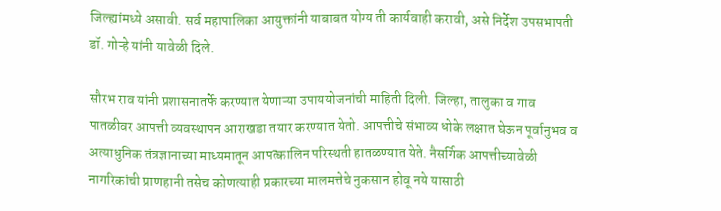जिल्ह्यांमध्ये असावी. सर्व महापालिका आयुक्तांनी याबाबत योग्य ती कार्यवाही करावी, असे निर्देश उपसभापती डॉ. गोऱ्हे यांनी यावेळी दिले.

सौरभ राव यांनी प्रशासनातर्फे करण्यात येणाऱ्या उपाययोजनांची माहिती दिली. जिल्हा, तालुका व गाव पातळीवर आपत्ती व्यवस्थापन आराखडा तयार करण्यात येतो. आपत्तीचे संभाव्य धोके लक्षात घेऊन पूर्वानुभव व अत्याधुनिक तंत्रज्ञानाच्या माध्यमातून आपत्कालिन परिस्थती हातळण्यात येते. नैसर्गिक आपत्तीच्यावेळी नागरिकांची प्राणहानी तसेच कोणत्याही प्रकारच्या मालमत्तेचे नुकसान होवू नये यासाठी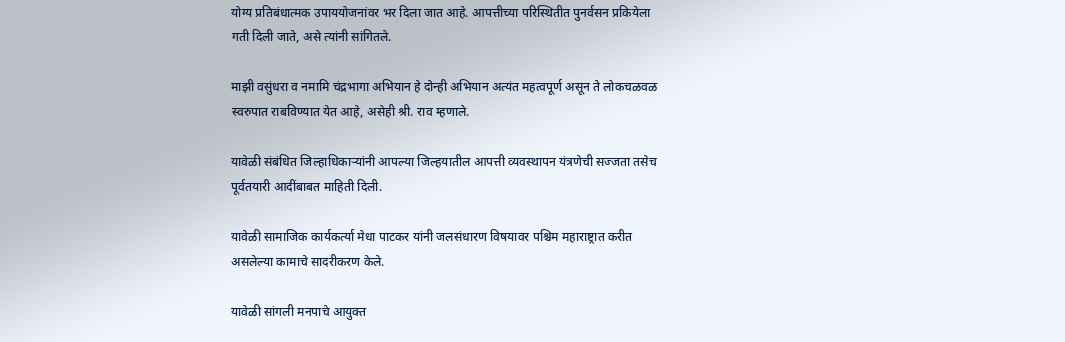योग्य प्रतिबंधात्मक उपाययोजनांवर भर दिला जात आहे. आपत्तीच्या परिस्थितीत पुनर्वसन प्रकियेला गती दिली जाते, असे त्यांनी सांगितले.

माझी वसुंधरा व नमामि चंद्रभागा अभियान हे दोन्ही अभियान अत्यंत महत्वपूर्ण असून ते लोकचळवळ स्वरुपात राबविण्यात येत आहे, असेही श्री. राव म्हणाले.

यावेळी संबंधित जिल्हाधिकाऱ्यांनी आपल्या जिल्हयातील आपत्ती व्यवस्थापन यंत्रणेची सज्जता तसेच पूर्वतयारी आदींबाबत माहिती दिली.

यावेळी सामाजिक कार्यकर्त्या मेधा पाटकर यांनी जलसंधारण विषयावर पश्चिम महाराष्ट्रात करीत असलेल्या कामाचे सादरीकरण केले.

यावेळी सांगली मनपाचे आयुक्त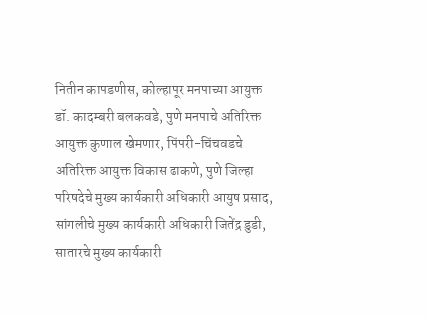नितीन कापडणीस, कोल्हापूर मनपाच्या आयुक्त डॉ. कादम्बरी बलकवडे, पुणे मनपाचे अतिरिक्त आयुक्त कुणाल खेमणार, पिंपरी-चिंचवडचे अतिरिक्त आयुक्त विकास ढाकणे, पुणे जिल्हा परिषदेचे मुख्य कार्यकारी अधिकारी आयुष प्रसाद, सांगलीचे मुख्य कार्यकारी अधिकारी जितेंद्र डुडी, सातारचे मुख्य कार्यकारी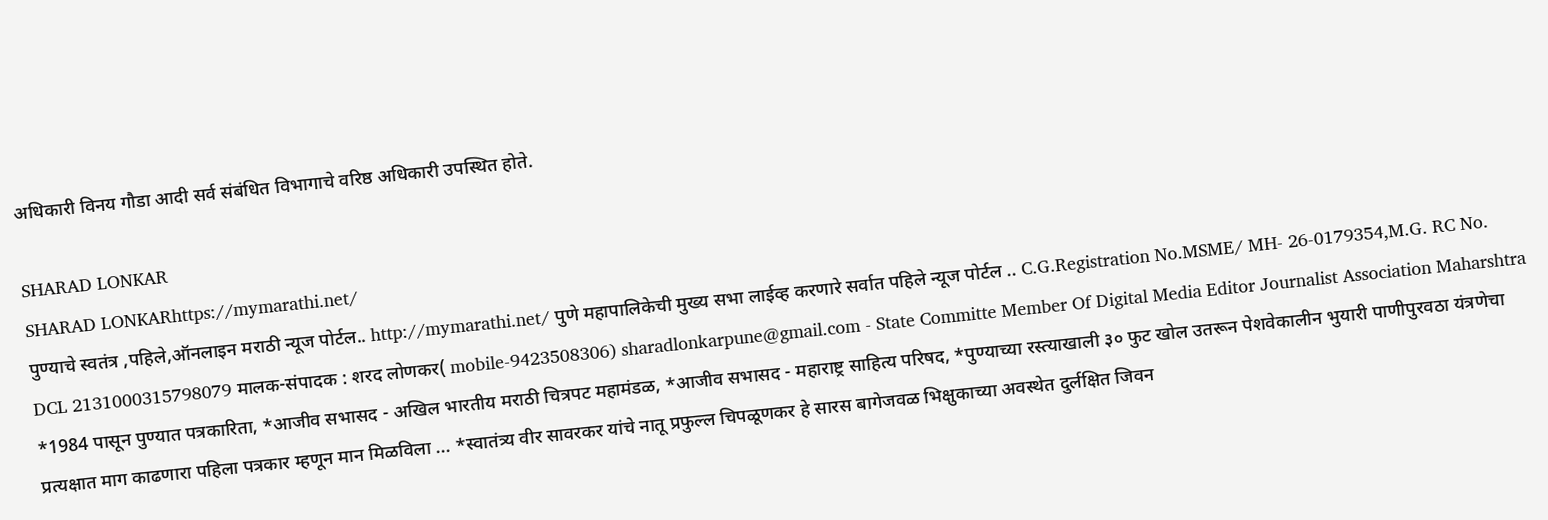अधिकारी विनय गौडा आदी सर्व संबंधित विभागाचे वरिष्ठ अधिकारी उपस्थित होते.

SHARAD LONKAR
SHARAD LONKARhttps://mymarathi.net/
पुण्याचे स्वतंत्र ,पहिले,ऑनलाइन मराठी न्यूज पोर्टल.. http://mymarathi.net/ पुणे महापालिकेची मुख्य सभा लाईव्ह करणारे सर्वात पहिले न्यूज पोर्टल .. C.G.Registration No.MSME/ MH- 26-0179354,M.G. RC No. DCL 2131000315798079 मालक-संपादक : शरद लोणकर( mobile-9423508306) sharadlonkarpune@gmail.com - State Committe Member Of Digital Media Editor Journalist Association Maharshtra *1984 पासून पुण्यात पत्रकारिता, *आजीव सभासद - अखिल भारतीय मराठी चित्रपट महामंडळ, *आजीव सभासद - महाराष्ट्र साहित्य परिषद, *पुण्याच्या रस्त्याखाली ३० फुट खोल उतरून पेशवेकालीन भुयारी पाणीपुरवठा यंत्रणेचा प्रत्यक्षात माग काढणारा पहिला पत्रकार म्हणून मान मिळविला ... *स्वातंत्र्य वीर सावरकर यांचे नातू प्रफुल्ल चिपळूणकर हे सारस बागेजवळ भिक्षुकाच्या अवस्थेत दुर्लक्षित जिवन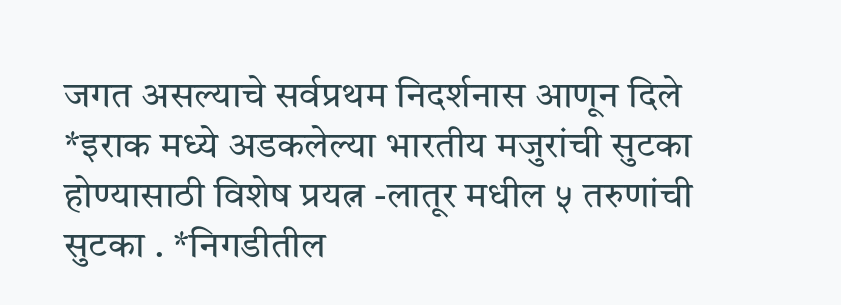जगत असल्याचे सर्वप्रथम निदर्शनास आणून दिले *इराक मध्ये अडकलेल्या भारतीय मजुरांची सुटका होण्यासाठी विशेष प्रयत्न -लातूर मधील ५ तरुणांची सुटका . *निगडीतील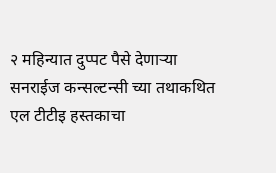२ महिन्यात दुप्पट पैसे देणाऱ्या सनराईज कन्सल्टन्सी च्या तथाकथित एल टीटीइ हस्तकाचा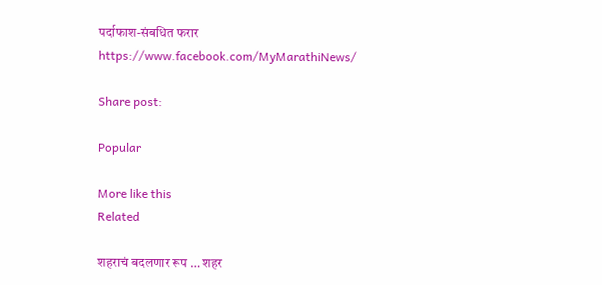पर्दाफाश-संबधित फरार https://www.facebook.com/MyMarathiNews/

Share post:

Popular

More like this
Related

शहराचं बदलणार रूप … शहर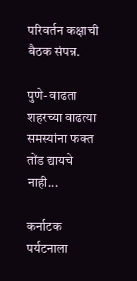परिवर्तन कक्षाची बैठक संपन्न.

पुणे- वाढता शहरच्या वाढत्या समस्यांना फक्त तोंड द्यायचे नाही...

कर्नाटक पर्यटनाला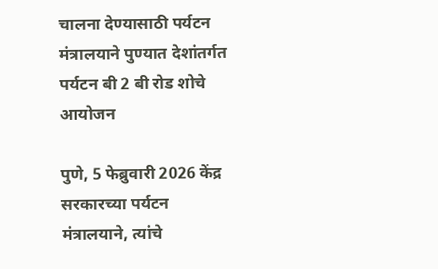चालना देण्यासाठी पर्यटन मंत्रालयाने पुण्यात देशांतर्गत पर्यटन बी 2 बी रोड शोचे आयोजन

पुणे, 5 फेब्रुवारी 2026 केंद्र सरकारच्या पर्यटन मंत्रालयाने, त्यांचे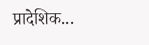प्रादेशिक...